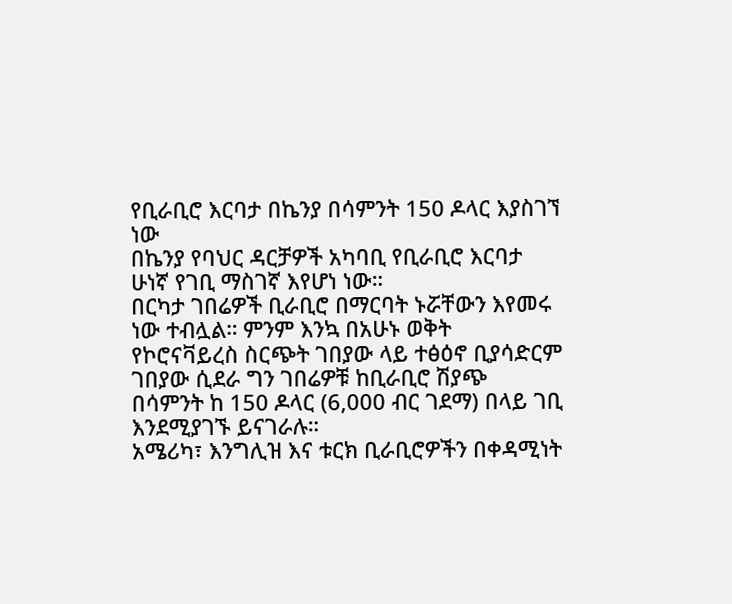የቢራቢሮ እርባታ በኬንያ በሳምንት 150 ዶላር እያስገኘ ነው
በኬንያ የባህር ዳርቻዎች አካባቢ የቢራቢሮ እርባታ ሁነኛ የገቢ ማስገኛ እየሆነ ነው።
በርካታ ገበሬዎች ቢራቢሮ በማርባት ኑሯቸውን እየመሩ ነው ተብሏል። ምንም እንኳ በአሁኑ ወቅት የኮሮናቫይረስ ስርጭት ገበያው ላይ ተፅዕኖ ቢያሳድርም ገበያው ሲደራ ግን ገበሬዎቹ ከቢራቢሮ ሽያጭ በሳምንት ከ 150 ዶላር (6,000 ብር ገደማ) በላይ ገቢ እንደሚያገኙ ይናገራሉ።
አሜሪካ፣ እንግሊዝ እና ቱርክ ቢራቢሮዎችን በቀዳሚነት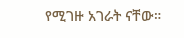የሚገዙ አገራት ናቸው።